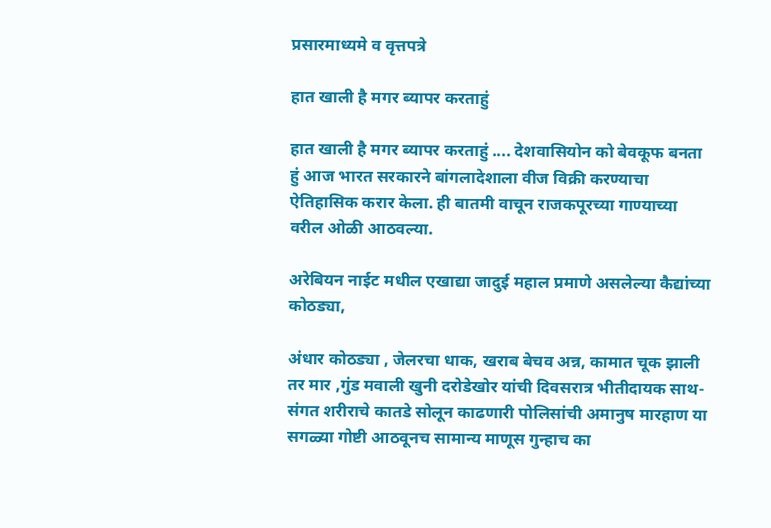प्रसारमाध्यमे व वृत्तपत्रे

हात खाली है मगर ब्यापर करताहुं

हात खाली है मगर ब्यापर करताहुं .... देशवासियोन को बेवकूफ बनता हुं आज भारत सरकारने बांगलादेशाला वीज विक्री करण्याचा ऐतिहासिक करार केला. ही बातमी वाचून राजकपूरच्या गाण्याच्या वरील ओळी आठवल्या.

अरेबियन नाईट मधील एखाद्या जादुई महाल प्रमाणे असलेल्या कैद्यांच्या कोठड्या,

अंधार कोठड्या , जेलरचा धाक, खराब बेचव अन्न, कामात चूक झाली तर मार ,गुंड मवाली खुनी दरोडेखोर यांची दिवसरात्र भीतीदायक साथ-संगत शरीराचे कातडे सोलून काढणारी पोलिसांची अमानुष मारहाण या सगळ्या गोष्टी आठवूनच सामान्य माणूस गुन्हाच का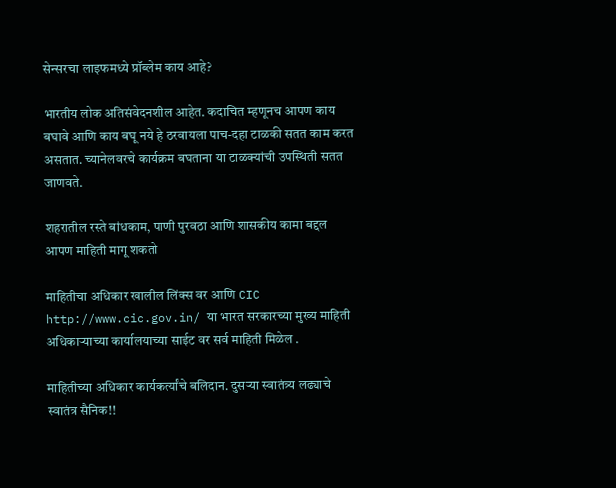सेन्सरचा लाइफमध्ये प्रॉब्लेम काय आहे?

भारतीय लोक अतिसंवेदनशील आहेत. कदाचित म्हणूनच आपण काय बघावे आणि काय बघू नये हे ठरवायला पाच-दहा टाळकी सतत काम करत असतात. च्यानेलवरचे कार्यक्रम बघताना या टाळक्यांची उपस्थिती सतत जाणवते.

शहरातील रस्ते बांधकाम, पाणी पुरवठा आणि शासकीय कामा बद्दल आपण माहिती मागू शकतो

माहितीचा अधिकार खालील लिंक्स वर आणि CIC http://www.cic.gov.in/ या भारत सरकारच्या मुख्य माहिती अधिकाऱ्याच्या कार्यालयाच्या साईट वर सर्व माहिती मिळेल .

माहितीच्या अधिकार कार्यकर्त्यांचे बलिदान. दुसऱ्या स्वातंत्र्य लढ्याचे स्वातंत्र सैनिक!!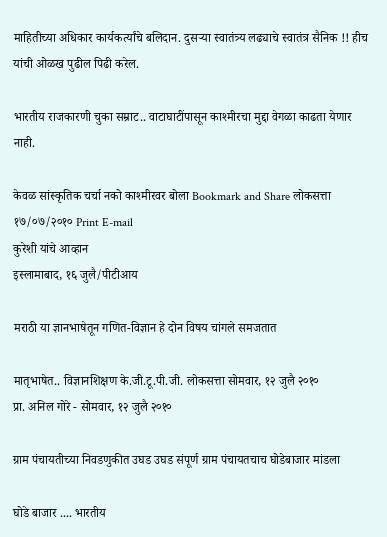माहितीच्या अधिकार कार्यकर्त्यांचे बलिदान. दुसऱ्या स्वातंत्र्य लढ्याचे स्वातंत्र सैनिक !! हीच यांची ओळख पुढील पिढी करेल.

भारतीय राजकारणी चुका सम्राट.. वाटाघाटींपासून काश्मीरचा मुद्दा वेगळा काढता येणार नाही.

केवळ सांस्कृतिक चर्चा नको काश्मीरवर बोला Bookmark and Share लोकसत्ता १७/०७/२०१० Print E-mail
कुरेशी यांचे आव्हान
इस्लामाबाद, १६ जुलै/पीटीआय

मराठी या ज्ञानभाषेतून गणित-विज्ञान हे दोन विषय चांगले समजतात

मातृभाषेत.. विज्ञानशिक्षण के.जी.टू.पी.जी. लोकसत्ता सोमवार, १२ जुलै २०१०
प्रा. अनिल गोरे - सोमवार, १२ जुलै २०१०

ग्राम पंचायतीच्या निवडणुकीत उघड उघड संपूर्ण ग्राम पंचायतचाच घोडेबाजार मांडला

घोडे बाजार .... भारतीय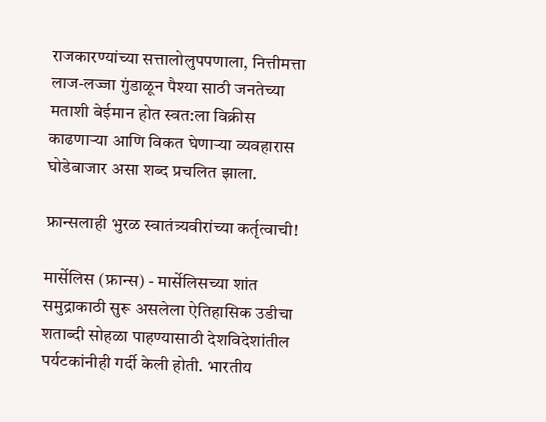राजकारण्यांच्या सत्तालोलुपपणाला, नित्तीमत्ता लाज-लज्जा गुंडाळून पैश्या साठी जनतेच्या मताशी बेईमान होत स्वत:ला विक्रीस काढणाऱ्या आणि विकत घेणाऱ्या व्यवहारास घोडेबाजार असा शब्द प्रचलित झाला.

फ्रान्सलाही भुरळ स्वातंत्र्यवीरांच्या कर्तृत्वाची!

मार्सेलिस (फ्रान्स) - मार्सेलिसच्या शांत समुद्राकाठी सुरू असलेला ऐतिहासिक उडीचा शताब्दी सोहळा पाहण्यासाठी देशविदेशांतील पर्यटकांनीही गर्दी केली होती. भारतीय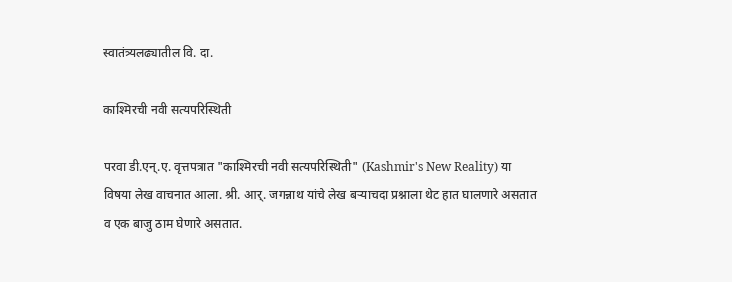स्वातंत्र्यलढ्यातील वि. दा.

काश्मिरची नवी सत्यपरिस्थिती

परवा डी.एन्.ए. वृत्तपत्रात "काश्मिरची नवी सत्यपरिस्थिती" (Kashmir's New Reality) या विषया लेख वाचनात आला. श्री. आर्. जगन्नाथ यांचे लेख बर्‍याचदा प्रश्नाला थेट हात घालणारे असतात व एक बाजु ठाम घेणारे असतात.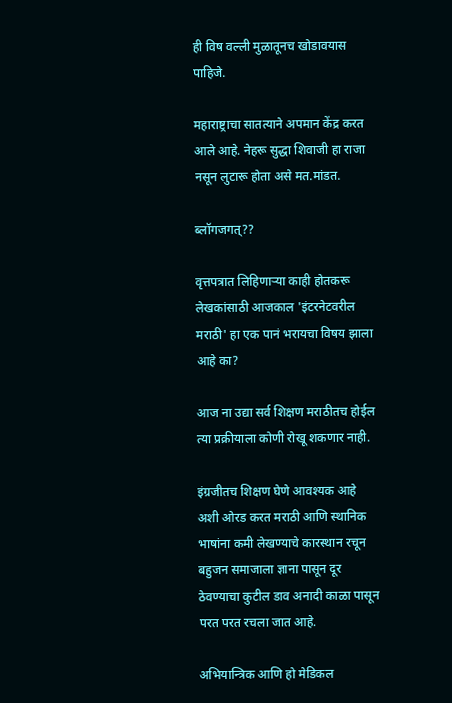ही विष वल्ली मुळातूनच खोडावयास पाहिजे.

महाराष्ट्राचा सातत्याने अपमान केंद्र करत आले आहे. नेहरू सुद्धा शिवाजी हा राजा नसून लुटारू होता असे मत.मांडत.

ब्लॉगजगत्??

वृत्तपत्रात लिहिणार्‍या काही होतकरू लेखकांसाठी आजकाल 'इंटरनेटवरील मराठी' हा एक पानं भरायचा विषय झाला आहे का?

आज ना उद्या सर्व शिक्षण मराठीतच होईल त्या प्रक्रीयाला कोणी रोखू शकणार नाही.

इंग्रजीतच शिक्षण घेणे आवश्यक आहे अशी ओरड करत मराठी आणि स्थानिक भाषांना कमी लेखण्याचे कारस्थान रचून बहुजन समाजाला ज्ञाना पासून दूर ठेवण्याचा कुटील डाव अनादी काळा पासून परत परत रचला जात आहे.

अभियान्त्रिक आणि हो मेडिकल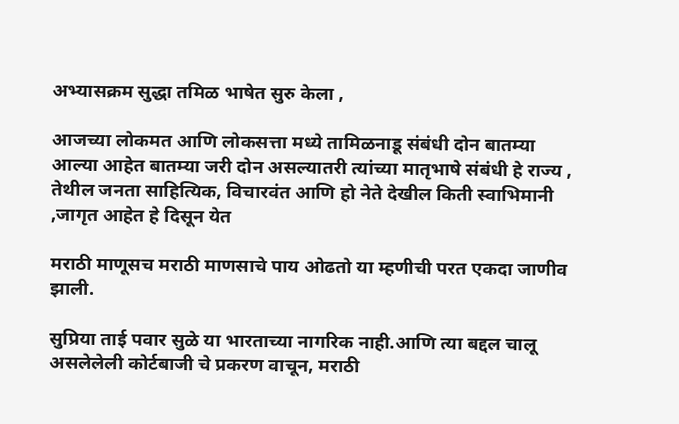अभ्यासक्रम सुद्धा तमिळ भाषेत सुरु केला ,

आजच्या लोकमत आणि लोकसत्ता मध्ये तामिळनाडू संबंधी दोन बातम्या आल्या आहेत बातम्या जरी दोन असल्यातरी त्यांच्या मातृभाषे संबंधी हे राज्य , तेथील जनता साहित्यिक, विचारवंत आणि हो नेते देखील किती स्वाभिमानी ,जागृत आहेत हे दिसून येत

मराठी माणूसच मराठी माणसाचे पाय ओढतो या म्हणीची परत एकदा जाणीव झाली.

सुप्रिया ताई पवार सुळे या भारताच्या नागरिक नाही.आणि त्या बद्दल चालू असलेलेली कोर्टबाजी चे प्रकरण वाचून, मराठी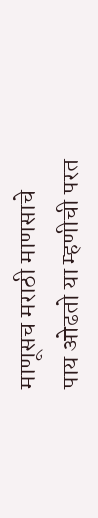माणूसच मराठी माणसाचे पाय ओढतो या म्हणीची परत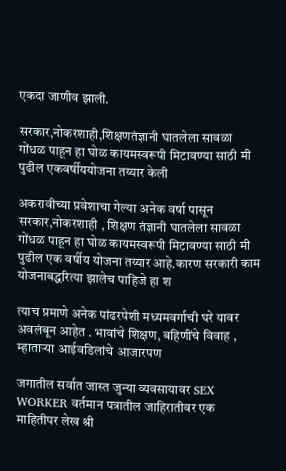एकदा जाणीव झाली.

सरकार,नोकरशाही,शिक्षणतंज्ञानी घातलेला सावळा गोंधळ पाहून हा घोळ कायमस्वरूपी मिटावण्या साठी मी पुढील एकवर्षीययोजना तय्यार केली

अकरावीच्या प्रवेशाचा गेल्या अनेक वर्षा पासून सरकार,नोकरशाही , शिक्षण तंज्ञानी घातलेला सावळा गोंधळ पाहून हा घोळ कायमस्वरूपी मिटावण्या साठी मी पुढील एक वर्षीय योजना तय्यार आहे.कारण सरकारी काम योजनाबद्धरित्या झालेच पाहिजे हा श

त्याच प्रमाणे अनेक पांढरपेशी मध्यमवर्गाची घरे यावर अवलंबून आहेत . भावांचे शिक्षण, बहिणींचे विवाह , म्हाताऱ्या आईवडिलांचे आजारपण

जगातील सर्वात जास्त जुन्या व्यवसायावर SEX WORKER वर्तमान पत्रातील जाहिरातीवर एक माहितीपर लेख श्री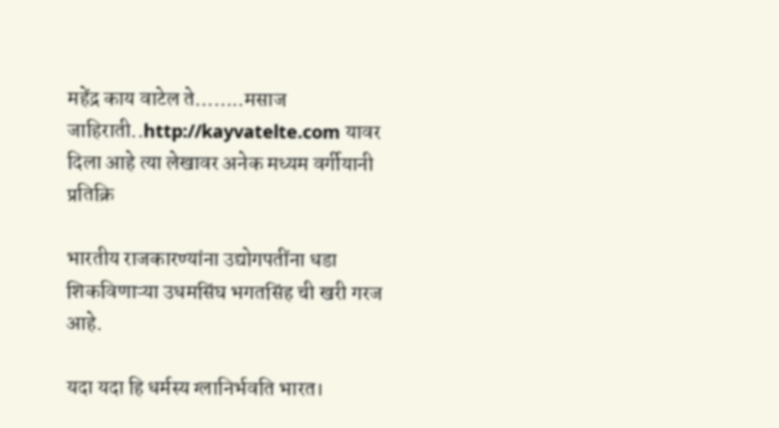महेंद्र काय वाटेल ते……..मसाज जाहिराती..http://kayvatelte.com यावर दिला आहे त्या लेखावर अनेक मध्यम वर्गीयानी प्रतिक्रि

भारतीय राजकारण्यांना उद्योगपतींना धडा शिकविणाऱ्या उधमसिंघ भगतसिंह ची खरी गरज आहे.

यदा यदा हि धर्मस्य ग्लानिर्भवति भारत।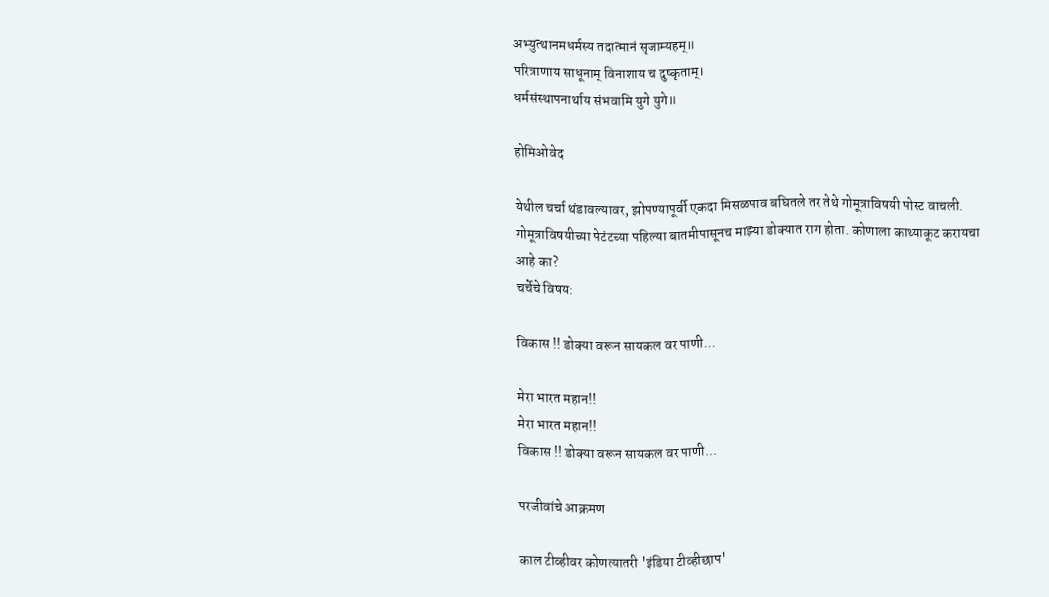अभ्युत्थानमधर्मस्य तदात्मानं सृजाम्यहम्॥
परित्राणाय साधूनाम् विनाशाय च दुष्कृताम्।
धर्मसंस्थापनार्थाय संभवामि युगे युगे॥

होमिओवेद

येथील चर्चा थंडावल्यावर, झोपण्यापूर्वी एकदा मिसळपाव बघितले तर तेथे गोमूत्राविषयी पोस्ट वाचली.
गोमूत्राविषयीच्या पेटंटच्या पहिल्या बातमीपासूनच माझ्या डोक्यात राग होता. कोणाला काथ्याकूट करायचा आहे का?
चर्चेचे विषय:

विकास !! डोक्या वरून सायकल वर पाणी...

मेरा भारत महान!!
मेरा भारत महान!!
विकास !! डोक्या वरून सायकल वर पाणी...

परजीवांचे आक्रमण

काल टीव्हीवर कोणत्यातरी 'इंडिया टीव्हीछाप'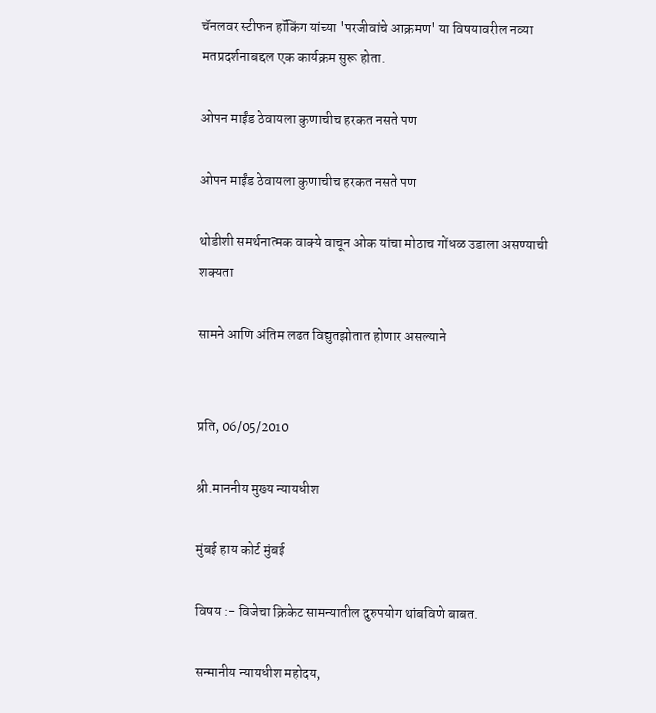चॅनलवर स्टीफन हॉकिंग यांच्या 'परजीवांचे आक्रमण' या विषयावरील नव्या मतप्रदर्शनाबद्दल एक कार्यक्रम सुरू होता.

ओपन माईंड ठेवायला कुणाचीच हरकत नसते पण

ओपन माईंड ठेवायला कुणाचीच हरकत नसते पण

थोडीशी समर्थनात्मक वाक्ये वाचून ओक यांचा मोठाच गोंधळ उडाला असण्याची शक्यता

सामने आणि अंतिम लढत विद्युतझोतात होणार असल्याने


प्रति, 06/05/2010

श्री.माननीय मुख्य न्यायधीश

मुंबई हाय कोर्ट मुंबई

विषय :- विजेचा क्रिकेट सामन्यातील दुरुपयोग थांबविणे बाबत.

सन्मानीय न्यायधीश महोदय,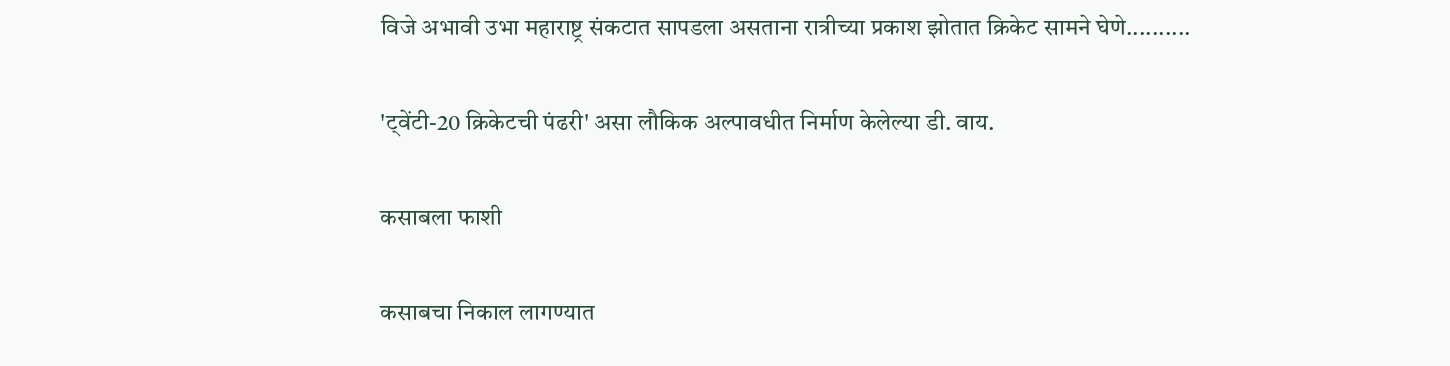विजे अभावी उभा महाराष्ट्र संकटात सापडला असताना रात्रीच्या प्रकाश झोतात क्रिकेट सामने घेणे..........

'ट्‌वेंटी-20 क्रिकेटची पंढरी' असा लौकिक अल्पावधीत निर्माण केलेल्या डी. वाय.

कसाबला फाशी

कसाबचा निकाल लागण्यात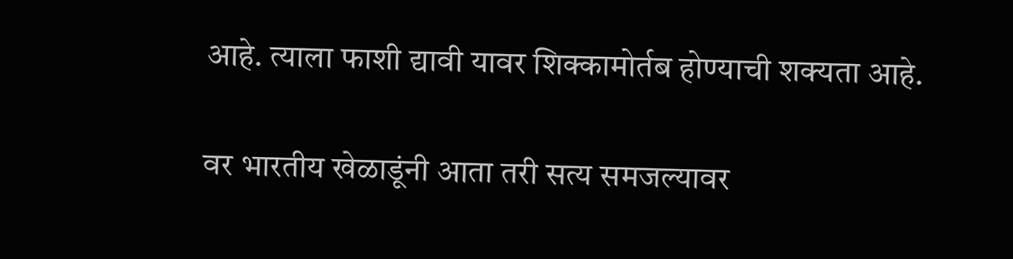आहे. त्याला फाशी द्यावी यावर शिक्कामोर्तब होण्याची शक्यता आहे.

वर भारतीय खेळाडूंनी आता तरी सत्य समजल्यावर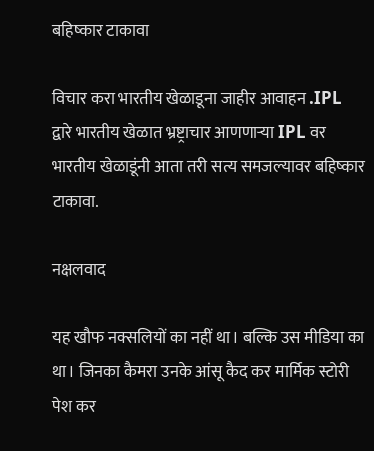बहिष्कार टाकावा

विचार करा भारतीय खेळाडूना जाहीर आवाहन .IPL द्वारे भारतीय खेळात भ्रष्ट्राचार आणणाऱ्या IPL वर भारतीय खेळाडूंनी आता तरी सत्य समजल्यावर बहिष्कार टाकावा.

नक्षलवाद

यह खौफ नक्सलियों का नहीं था। बल्कि उस मीडिया का था। जिनका कैमरा उनके आंसू कैद कर मार्मिक स्टोरी पेश कर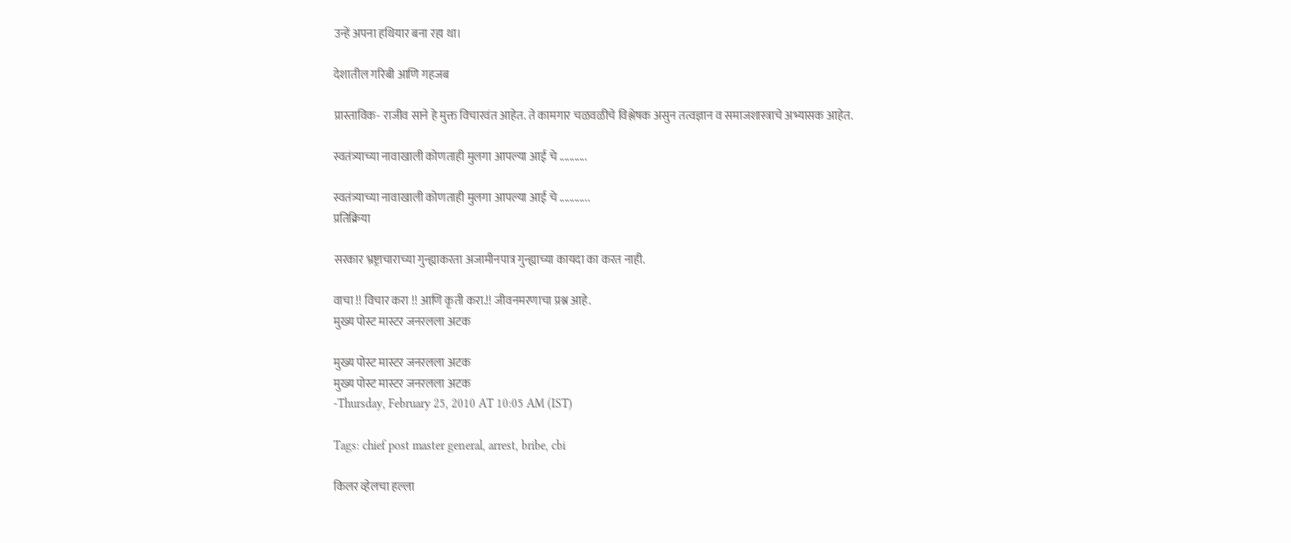उन्हें अपना हथियार बना रहा था।

देशातील गरिबी आणि गहजब

प्रास्ताविक- राजीव साने हे मुक्त विचारवंत आहेत. ते कामगार चळवळीचे विश्लेषक असुन तत्वज्ञान व समाजशास्त्राचे अभ्यासक आहेत.

स्वतंत्र्याच्या नावाखाली कोणताही मुलगा आपल्या आई चे ...........

स्वतंत्र्याच्या नावाखाली कोणताही मुलगा आपल्या आई चे ............
प्रतिक्रिया

सरकार भ्रष्ट्राचाराच्या गुन्ह्याकरता अजामीनपात्र गुन्ह्याच्या कायदा का करत नाही.

वाचा !! विचार करा !! आणि कृती करा.!! जीवनमरणाचा प्रश्न आहे.
मुख्य पोस्ट मास्टर जनरलला अटक

मुख्य पोस्ट मास्टर जनरलला अटक
मुख्य पोस्ट मास्टर जनरलला अटक
-Thursday, February 25, 2010 AT 10:05 AM (IST)

Tags: chief post master general, arrest, bribe, cbi

किलर व्हेलचा हल्ला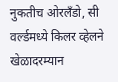नुकतीच ओरलँडो, सी वर्ल्डमध्ये किलर व्हेलने खेळादरम्यान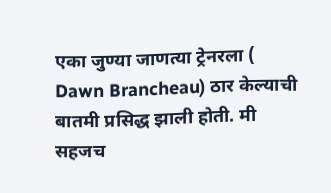एका जुण्या जाणत्या ट्रेनरला ( Dawn Brancheau) ठार केल्याची बातमी प्रसिद्ध झाली होती. मी सहजच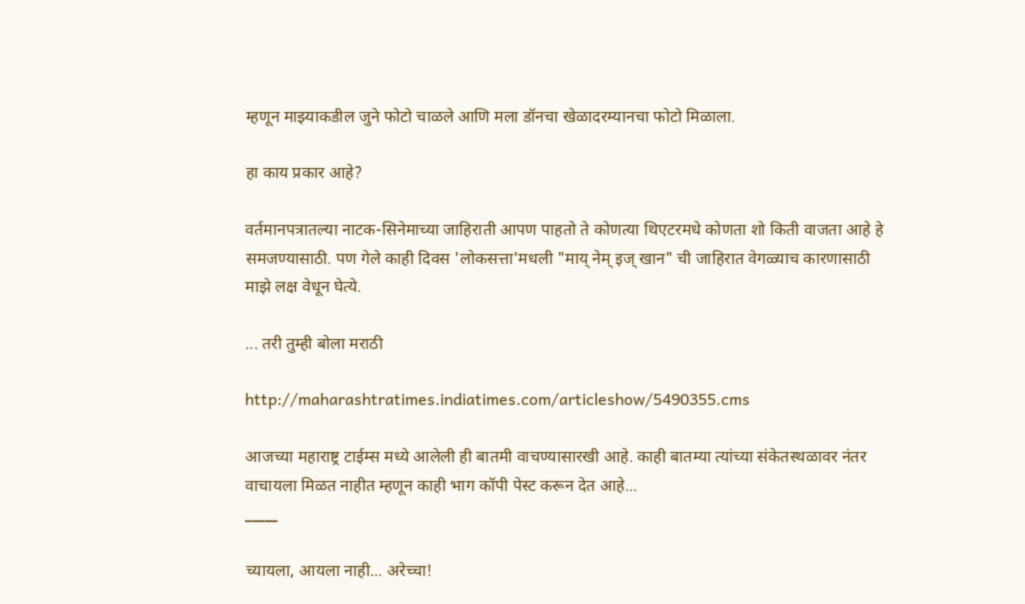म्हणून माझ्याकडील जुने फोटो चाळले आणि मला डॉनचा खेळादरम्यानचा फोटो मिळाला.

हा काय प्रकार आहे?

वर्तमानपत्रातल्या नाटक-सिनेमाच्या जाहिराती आपण पाहतो ते कोणत्या थिएटरमधे कोणता शो किती वाजता आहे हे समजण्यासाठी. पण गेले काही दिवस 'लोकसत्ता'मधली "माय् नेम् इज् खान" ची जाहिरात वेगळ्याच कारणासाठी माझे लक्ष वेधून घेत्ये.

... तरी तुम्ही बोला मराठी

http://maharashtratimes.indiatimes.com/articleshow/5490355.cms

आजच्या महाराष्ट्र टाईम्स मध्ये आलेली ही बातमी वाचण्यासारखी आहे. काही बातम्या त्यांच्या संकेतस्थळावर नंतर वाचायला मिळत नाहीत म्हणून काही भाग कॉपी पेस्ट करून देत आहे...
_____

च्यायला, आयला नाही... अरेच्चा!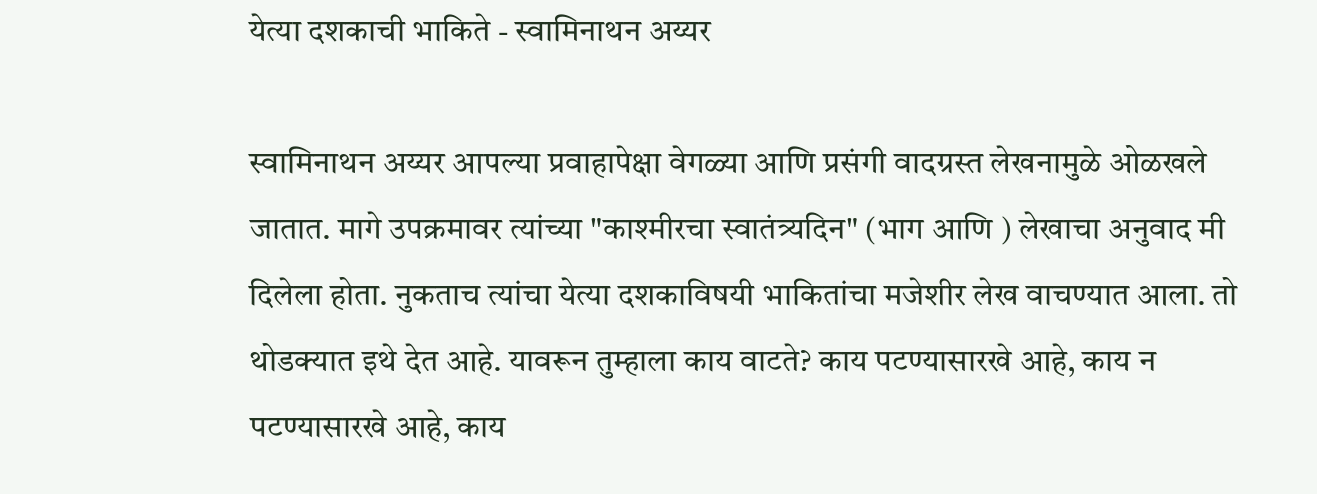येत्या दशकाची भाकिते - स्वामिनाथन अय्यर

स्वामिनाथन अय्यर आपल्या प्रवाहापेक्षा वेगळ्या आणि प्रसंगी वादग्रस्त लेखनामुळे ओळखले जातात. मागे उपक्रमावर त्यांच्या "काश्मीरचा स्वातंत्र्यदिन" (भाग आणि ) लेखाचा अनुवाद मी दिलेला होता. नुकताच त्यांचा येत्या दशकाविषयी भाकितांचा मजेशीर लेख वाचण्यात आला. तो थोडक्यात इथे देत आहे. यावरून तुम्हाला काय वाटते? काय पटण्यासारखे आहे, काय न पटण्यासारखे आहे, काय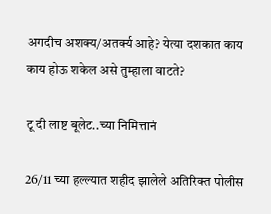अगदीच अशक्य/अतर्क्य आहे? येत्या दशकात काय काय होऊ शकेल असे तुम्हाला वाटते?

टू दी लाष्ट बूलेट..च्या निमित्तानं

26/11 च्या हल्ल्यात शहीद झालेले अतिरिक्त पोलीस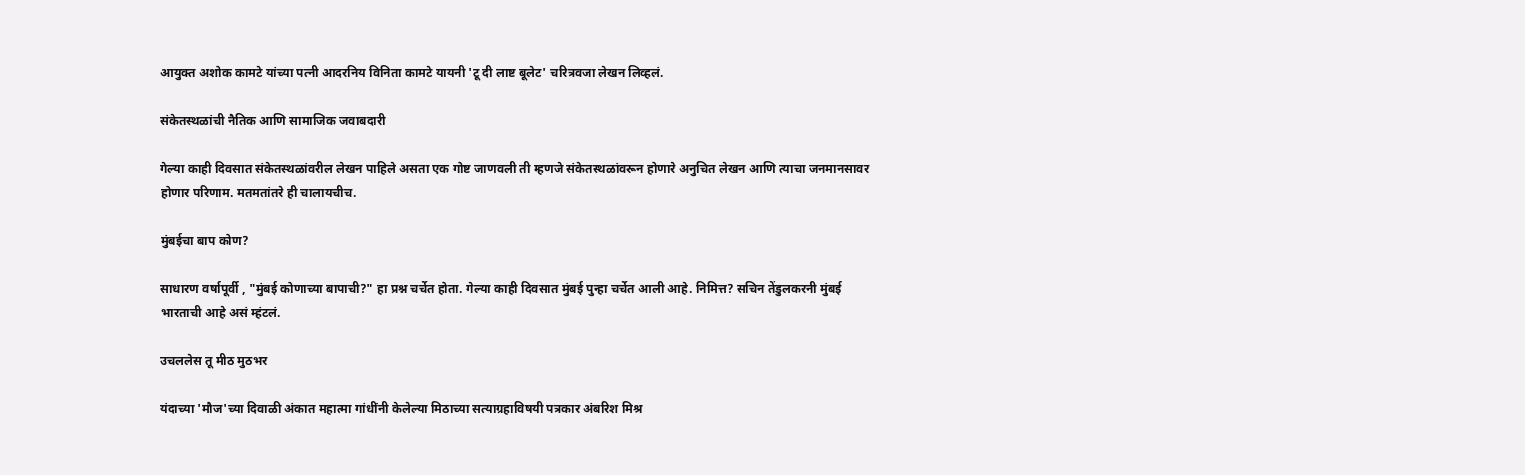आयुक्त अशोक कामटे यांच्या पत्नी आदरनिय विनिता कामटे यायनी 'टू दी लाष्ट बूलेट' चरित्रवजा लेखन लिव्हलं.

संकेतस्थळांची नैतिक आणि सामाजिक जवाबदारी

गेल्या काही दिवसात संकेतस्थळांवरील लेखन पाहिले असता एक गोष्ट जाणवली ती म्हणजे संकेतस्थळांवरून होणारे अनुचित लेखन आणि त्याचा जनमानसावर होणार परिणाम. मतमतांतरे ही चालायचीच.

मुंबईचा बाप कोण?

साधारण वर्षापूर्वी , "मुंबई कोणाच्या बापाची?" हा प्रश्न चर्चेत होता. गेल्या काही दिवसात मुंबई पुन्हा चर्चेत आली आहे. निमित्त? सचिन तेंडुलकरनी मुंबई भारताची आहे असं म्हंटलं.

उचललेस तू मीठ मुठभर

यंदाच्या 'मौज'च्या दिवाळी अंकात महात्मा गांधींनी केलेल्या मिठाच्या सत्याग्रहाविषयी पत्रकार अंबरिश मिश्र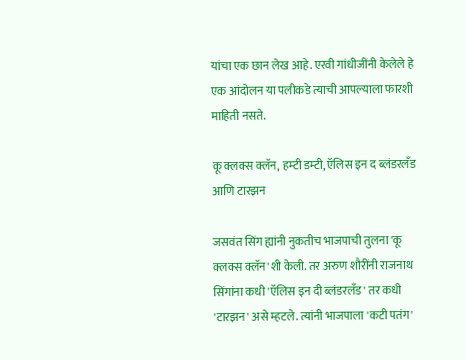यांचा एक छान लेख आहे. एरवी गांधीजींनी केलेले हे एक आंदोलन या पलीकडे त्याची आपल्याला फारशी माहिती नसते.

कू क्लक्स क्लॅन, हम्टी डम्टी, ऍलिस इन द ब्लंडरलँड आणि टारझन

जसवंत सिंग ह्यांनी नुकतीच भाजपाची तुलना 'कू क्लक्स क्लॅन'शी केली. तर अरुण शौरींनी राजनाथ सिंगांना कधी 'ऍलिस इन दी ब्लंडरलँड' तर कधी 'टारझन' असे म्हटले. त्यांनी भाजपाला 'कटी पतंग'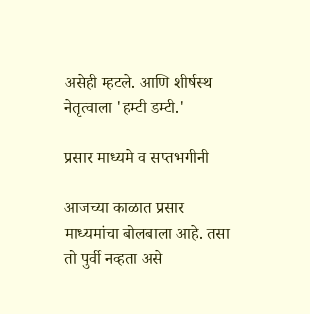असेही म्हटले. आणि शीर्षस्थ नेतृत्वाला 'हम्टी डम्टी.'

प्रसार माध्यमे व सप्तभगीनी

आजच्या काळात प्रसार माध्यमांचा बोलबाला आहे. तसा तो पुर्वी नव्हता असे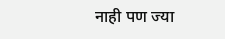नाही पण ज्या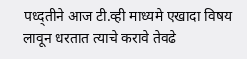पध्द्तीने आज टी.व्ही माध्यमे एखादा विषय लावून धरतात त्याचे करावे तेवढे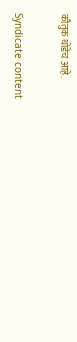कौतुक थोडेच आहे.

Syndicate content